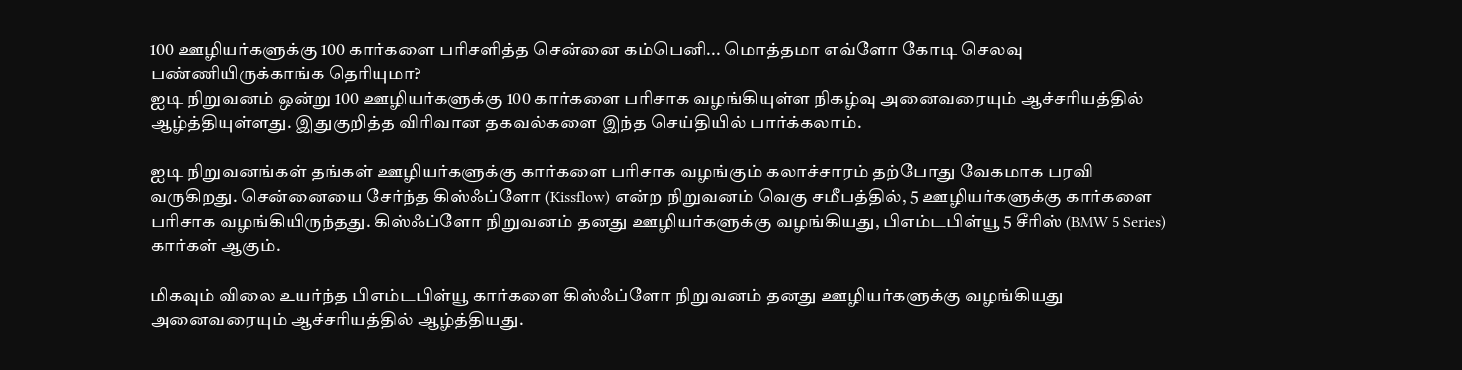100 ஊழியர்களுக்கு 100 கார்களை பரிசளித்த சென்னை கம்பெனி... மொத்தமா எவ்ளோ கோடி செலவு பண்ணியிருக்காங்க தெரியுமா?
ஐடி நிறுவனம் ஒன்று 100 ஊழியர்களுக்கு 100 கார்களை பரிசாக வழங்கியுள்ள நிகழ்வு அனைவரையும் ஆச்சரியத்தில் ஆழ்த்தியுள்ளது. இதுகுறித்த விரிவான தகவல்களை இந்த செய்தியில் பார்க்கலாம்.

ஐடி நிறுவனங்கள் தங்கள் ஊழியர்களுக்கு கார்களை பரிசாக வழங்கும் கலாச்சாரம் தற்போது வேகமாக பரவி வருகிறது. சென்னையை சேர்ந்த கிஸ்ஃப்ளோ (Kissflow) என்ற நிறுவனம் வெகு சமீபத்தில், 5 ஊழியர்களுக்கு கார்களை பரிசாக வழங்கியிருந்தது. கிஸ்ஃப்ளோ நிறுவனம் தனது ஊழியர்களுக்கு வழங்கியது, பிஎம்டபிள்யூ 5 சீரிஸ் (BMW 5 Series) கார்கள் ஆகும்.

மிகவும் விலை உயர்ந்த பிஎம்டபிள்யூ கார்களை கிஸ்ஃப்ளோ நிறுவனம் தனது ஊழியர்களுக்கு வழங்கியது அனைவரையும் ஆச்சரியத்தில் ஆழ்த்தியது.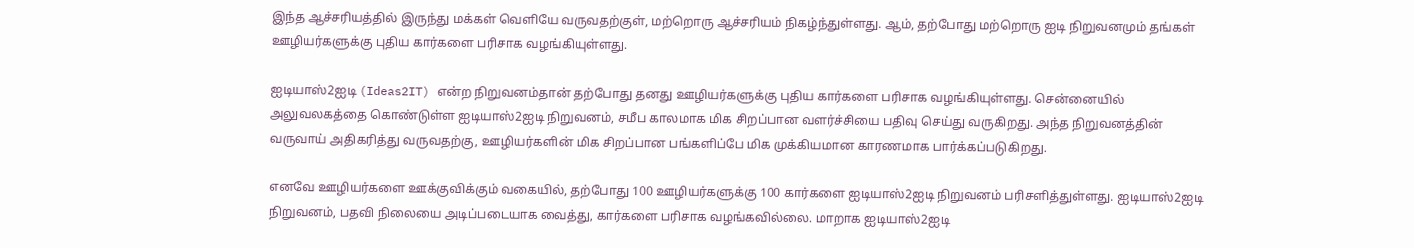இந்த ஆச்சரியத்தில் இருந்து மக்கள் வெளியே வருவதற்குள், மற்றொரு ஆச்சரியம் நிகழ்ந்துள்ளது. ஆம், தற்போது மற்றொரு ஐடி நிறுவனமும் தங்கள் ஊழியர்களுக்கு புதிய கார்களை பரிசாக வழங்கியுள்ளது.

ஐடியாஸ்2ஐடி (Ideas2IT) என்ற நிறுவனம்தான் தற்போது தனது ஊழியர்களுக்கு புதிய கார்களை பரிசாக வழங்கியுள்ளது. சென்னையில் அலுவலகத்தை கொண்டுள்ள ஐடியாஸ்2ஐடி நிறுவனம், சமீப காலமாக மிக சிறப்பான வளர்ச்சியை பதிவு செய்து வருகிறது. அந்த நிறுவனத்தின் வருவாய் அதிகரித்து வருவதற்கு, ஊழியர்களின் மிக சிறப்பான பங்களிப்பே மிக முக்கியமான காரணமாக பார்க்கப்படுகிறது.

எனவே ஊழியர்களை ஊக்குவிக்கும் வகையில், தற்போது 100 ஊழியர்களுக்கு 100 கார்களை ஐடியாஸ்2ஐடி நிறுவனம் பரிசளித்துள்ளது. ஐடியாஸ்2ஐடி நிறுவனம், பதவி நிலையை அடிப்படையாக வைத்து, கார்களை பரிசாக வழங்கவில்லை. மாறாக ஐடியாஸ்2ஐடி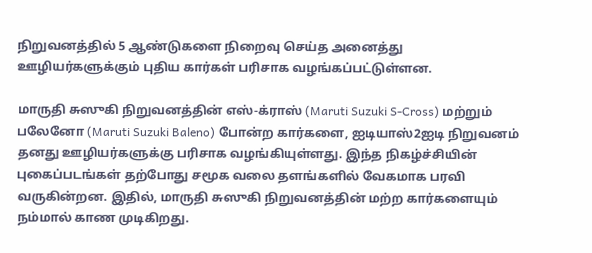நிறுவனத்தில் 5 ஆண்டுகளை நிறைவு செய்த அனைத்து ஊழியர்களுக்கும் புதிய கார்கள் பரிசாக வழங்கப்பட்டுள்ளன.

மாருதி சுஸுகி நிறுவனத்தின் எஸ்-க்ராஸ் (Maruti Suzuki S-Cross) மற்றும் பலேனோ (Maruti Suzuki Baleno) போன்ற கார்களை, ஐடியாஸ்2ஐடி நிறுவனம் தனது ஊழியர்களுக்கு பரிசாக வழங்கியுள்ளது. இந்த நிகழ்ச்சியின் புகைப்படங்கள் தற்போது சமூக வலை தளங்களில் வேகமாக பரவி வருகின்றன. இதில், மாருதி சுஸுகி நிறுவனத்தின் மற்ற கார்களையும் நம்மால் காண முடிகிறது.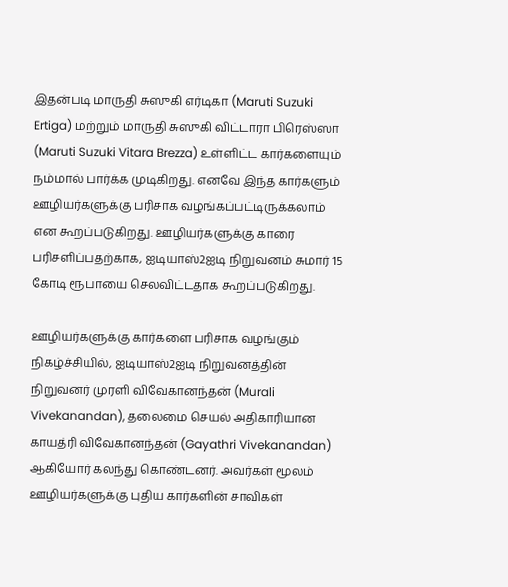இதன்படி மாருதி சுஸுகி எர்டிகா (Maruti Suzuki Ertiga) மற்றும் மாருதி சுஸுகி விட்டாரா பிரெஸ்ஸா (Maruti Suzuki Vitara Brezza) உள்ளிட்ட கார்களையும் நம்மால் பார்க்க முடிகிறது. எனவே இந்த கார்களும் ஊழியர்களுக்கு பரிசாக வழங்கப்பட்டிருக்கலாம் என கூறப்படுகிறது. ஊழியர்களுக்கு காரை பரிசளிப்பதற்காக, ஐடியாஸ்2ஐடி நிறுவனம் சுமார் 15 கோடி ரூபாயை செலவிட்டதாக கூறப்படுகிறது.

ஊழியர்களுக்கு கார்களை பரிசாக வழங்கும் நிகழ்ச்சியில், ஐடியாஸ்2ஐடி நிறுவனத்தின் நிறுவனர் முரளி விவேகானந்தன் (Murali Vivekanandan), தலைமை செயல் அதிகாரியான காயத்ரி விவேகானந்தன் (Gayathri Vivekanandan) ஆகியோர் கலந்து கொண்டனர். அவர்கள் மூலம் ஊழியர்களுக்கு புதிய கார்களின் சாவிகள்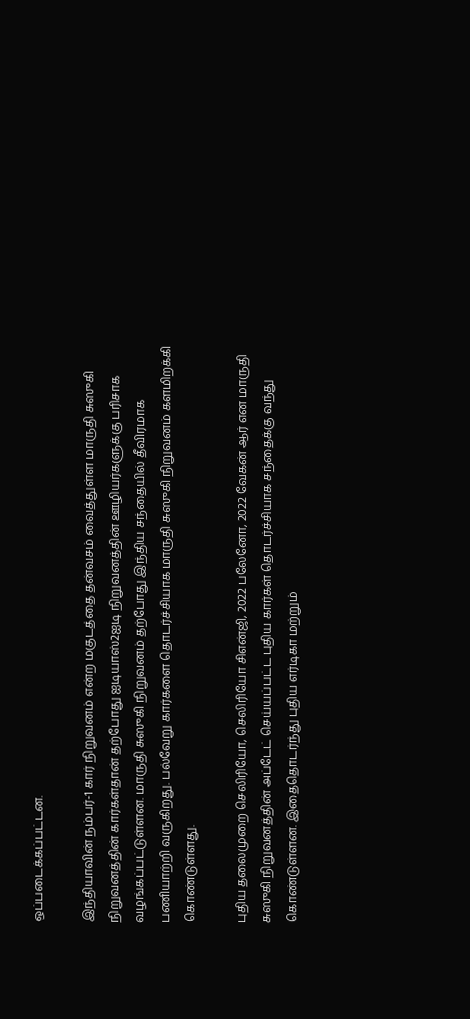ஒப்படைக்கப்பட்டன.

இந்தியாவின் நம்பர்-1 கார் நிறுவனம் என்ற மகுடத்தை தன்வசம் வைத்துள்ள மாருதி சுஸுகி நிறுவனத்தின் கார்கள்தான் தற்போது ஐடியாஸ்2ஐடி நிறுவனத்தின் ஊழியர்களுக்கு பரிசாக வழங்கப்பட்டுள்ளன. மாருதி சுஸுகி நிறுவனம் தற்போது இந்திய சந்தையில் தீவிரமாக பணியாற்றி வருகிறது. பல்வேறு கார்களை தொடர்ச்சியாக மாருதி சுஸுகி நிறுவனம் களமிறக்கி கொண்டுள்ளது.

புதிய தலைமுறை செலிரியோ, செலிரியோ சிஎன்ஜி, 2022 பலேனோ, 2022 வேகன் ஆர் என மாருதி சுஸுகி நிறுவனத்தின் அப்டேட் செய்யப்பட்ட புதிய கார்கள் தொடர்ச்சியாக சந்தைக்கு வந்து கொண்டுள்ளன. இதைதொடர்ந்து புதிய எர்டிகா மற்றும்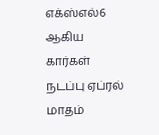எக்ஸ்எல்6 ஆகிய கார்கள் நடப்பு ஏப்ரல் மாதம்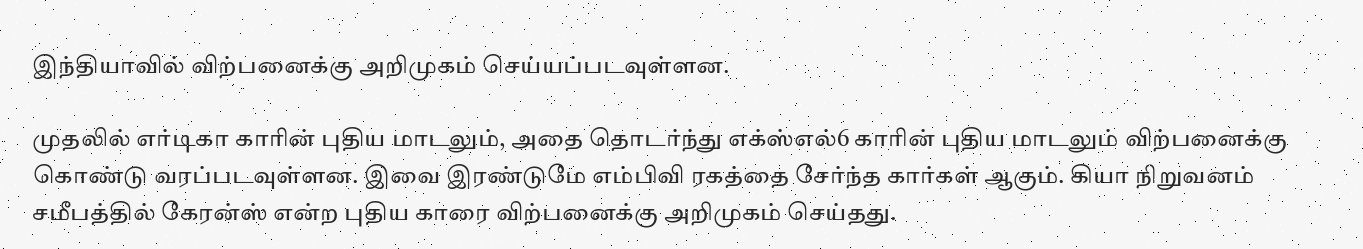இந்தியாவில் விற்பனைக்கு அறிமுகம் செய்யப்படவுள்ளன.

முதலில் எர்டிகா காரின் புதிய மாடலும், அதை தொடர்ந்து எக்ஸ்எல்6 காரின் புதிய மாடலும் விற்பனைக்கு கொண்டு வரப்படவுள்ளன. இவை இரண்டுமே எம்பிவி ரகத்தை சேர்ந்த கார்கள் ஆகும். கியா நிறுவனம் சமீபத்தில் கேரன்ஸ் என்ற புதிய காரை விற்பனைக்கு அறிமுகம் செய்தது.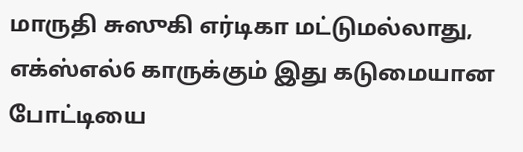மாருதி சுஸுகி எர்டிகா மட்டுமல்லாது, எக்ஸ்எல்6 காருக்கும் இது கடுமையான போட்டியை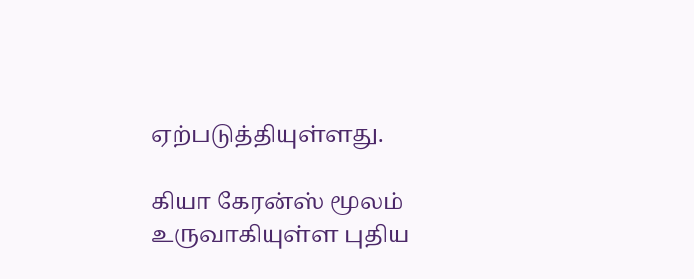ஏற்படுத்தியுள்ளது.

கியா கேரன்ஸ் மூலம் உருவாகியுள்ள புதிய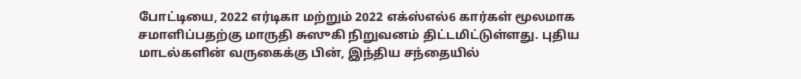போட்டியை, 2022 எர்டிகா மற்றும் 2022 எக்ஸ்எல்6 கார்கள் மூலமாக சமாளிப்பதற்கு மாருதி சுஸுகி நிறுவனம் திட்டமிட்டுள்ளது. புதிய மாடல்களின் வருகைக்கு பின், இந்திய சந்தையில்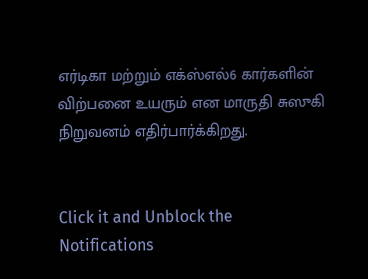எர்டிகா மற்றும் எக்ஸ்எல்6 கார்களின் விற்பனை உயரும் என மாருதி சுஸுகி நிறுவனம் எதிர்பார்க்கிறது.


Click it and Unblock the Notifications